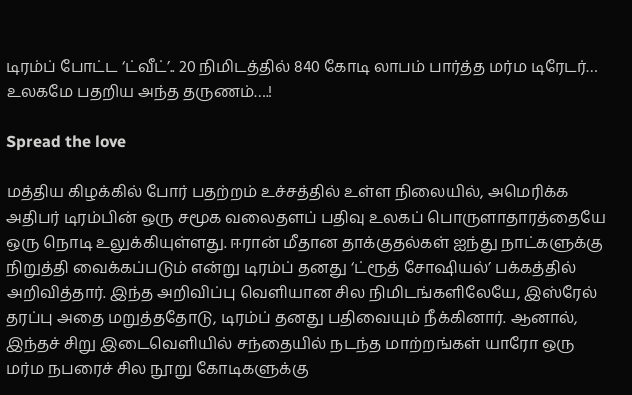டிரம்ப் போட்ட ‘ட்வீட்’.. 20 நிமிடத்தில் 840 கோடி லாபம் பார்த்த மர்ம டிரேடர்… உலகமே பதறிய அந்த தருணம்….!

Spread the love

மத்திய கிழக்கில் போர் பதற்றம் உச்சத்தில் உள்ள நிலையில், அமெரிக்க அதிபர் டிரம்பின் ஒரு சமூக வலைதளப் பதிவு உலகப் பொருளாதாரத்தையே ஒரு நொடி உலுக்கியுள்ளது. ஈரான் மீதான தாக்குதல்கள் ஐந்து நாட்களுக்கு நிறுத்தி வைக்கப்படும் என்று டிரம்ப் தனது ‘ட்ரூத் சோஷியல்’ பக்கத்தில் அறிவித்தார். இந்த அறிவிப்பு வெளியான சில நிமிடங்களிலேயே, இஸ்ரேல் தரப்பு அதை மறுத்ததோடு, டிரம்ப் தனது பதிவையும் நீக்கினார். ஆனால், இந்தச் சிறு இடைவெளியில் சந்தையில் நடந்த மாற்றங்கள் யாரோ ஒரு மர்ம நபரைச் சில நூறு கோடிகளுக்கு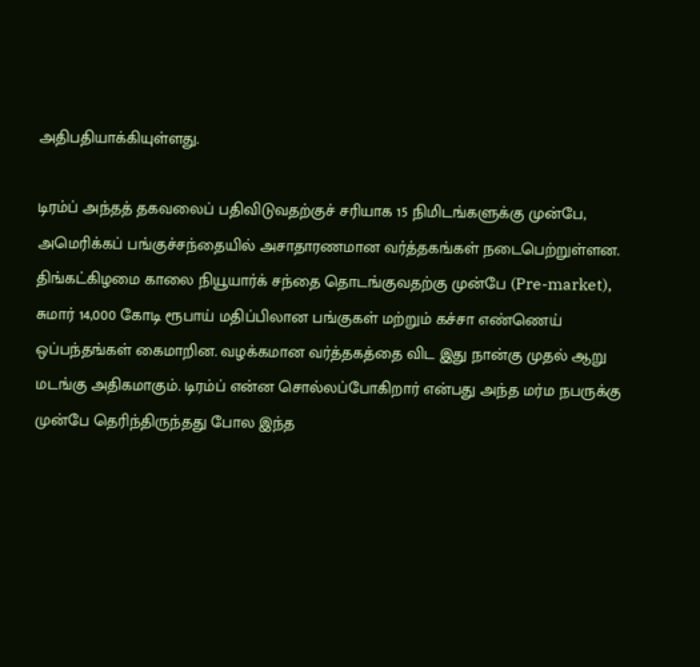அதிபதியாக்கியுள்ளது.

டிரம்ப் அந்தத் தகவலைப் பதிவிடுவதற்குச் சரியாக 15 நிமிடங்களுக்கு முன்பே, அமெரிக்கப் பங்குச்சந்தையில் அசாதாரணமான வர்த்தகங்கள் நடைபெற்றுள்ளன. திங்கட்கிழமை காலை நியூயார்க் சந்தை தொடங்குவதற்கு முன்பே (Pre-market), சுமார் 14,000 கோடி ரூபாய் மதிப்பிலான பங்குகள் மற்றும் கச்சா எண்ணெய் ஒப்பந்தங்கள் கைமாறின. வழக்கமான வர்த்தகத்தை விட இது நான்கு முதல் ஆறு மடங்கு அதிகமாகும். டிரம்ப் என்ன சொல்லப்போகிறார் என்பது அந்த மர்ம நபருக்கு முன்பே தெரிந்திருந்தது போல இந்த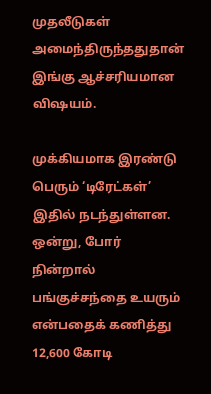முதலீடுகள் அமைந்திருந்ததுதான் இங்கு ஆச்சரியமான விஷயம்.

முக்கியமாக இரண்டு பெரும் ‘டிரேட்கள்’ இதில் நடந்துள்ளன. ஒன்று, போர் நின்றால் பங்குச்சந்தை உயரும் என்பதைக் கணித்து 12,600 கோடி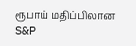ரூபாய் மதிப்பிலான S&P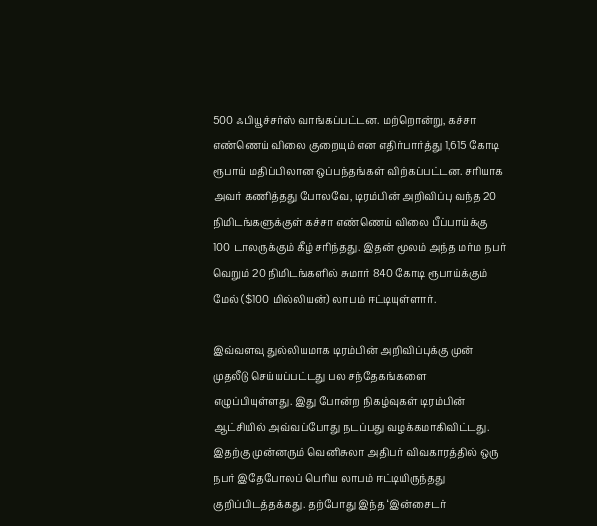500 ஃபியூச்சர்ஸ் வாங்கப்பட்டன. மற்றொன்று, கச்சா எண்ணெய் விலை குறையும் என எதிர்பார்த்து 1,615 கோடி ரூபாய் மதிப்பிலான ஒப்பந்தங்கள் விற்கப்பட்டன. சரியாக அவர் கணித்தது போலவே, டிரம்பின் அறிவிப்பு வந்த 20 நிமிடங்களுக்குள் கச்சா எண்ணெய் விலை பீப்பாய்க்கு 100 டாலருக்கும் கீழ் சரிந்தது. இதன் மூலம் அந்த மர்ம நபர் வெறும் 20 நிமிடங்களில் சுமார் 840 கோடி ரூபாய்க்கும் மேல் ($100 மில்லியன்) லாபம் ஈட்டியுள்ளார்.

இவ்வளவு துல்லியமாக டிரம்பின் அறிவிப்புக்கு முன் முதலீடு செய்யப்பட்டது பல சந்தேகங்களை எழுப்பியுள்ளது. இது போன்ற நிகழ்வுகள் டிரம்பின் ஆட்சியில் அவ்வப்போது நடப்பது வழக்கமாகிவிட்டது. இதற்கு முன்னரும் வெனிசுலா அதிபர் விவகாரத்தில் ஒரு நபர் இதேபோலப் பெரிய லாபம் ஈட்டியிருந்தது குறிப்பிடத்தக்கது. தற்போது இந்த ‘இன்சைடர்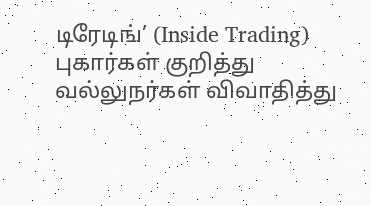டிரேடிங்’ (Inside Trading) புகார்கள் குறித்து வல்லுநர்கள் விவாதித்து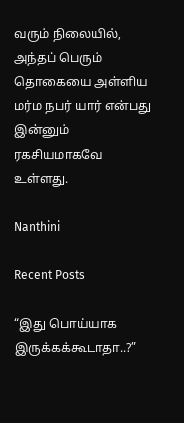வரும் நிலையில், அந்தப் பெரும் தொகையை அள்ளிய மர்ம நபர் யார் என்பது இன்னும் ரகசியமாகவே உள்ளது.

Nanthini

Recent Posts

“இது பொய்யாக இருக்கக்கூடாதா..?”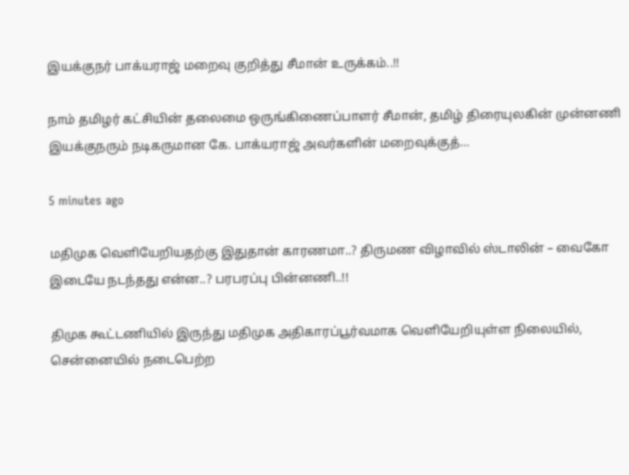இயக்குநர் பாக்யராஜ் மறைவு குறித்து சீமான் உருக்கம்..!!

நாம் தமிழர் கட்சியின் தலைமை ஒருங்கிணைப்பாளர் சீமான், தமிழ் திரையுலகின் முன்னணி இயக்குநரும் நடிகருமான கே. பாக்யராஜ் அவர்களின் மறைவுக்குத்…

5 minutes ago

மதிமுக வெளியேறியதற்கு இதுதான் காரணமா..? திருமண விழாவில் ஸ்டாலின் – வைகோ இடையே நடந்தது என்ன..? பரபரப்பு பின்னணி..!!

திமுக கூட்டணியில் இருந்து மதிமுக அதிகாரப்பூர்வமாக வெளியேறியுள்ள நிலையில், சென்னையில் நடைபெற்ற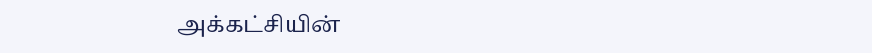அக்கட்சியின்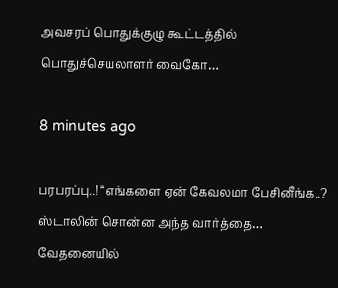அவசரப் பொதுக்குழு கூட்டத்தில் பொதுச்செயலாளர் வைகோ…

8 minutes ago

பரபரப்பு..! “எங்களை ஏன் கேவலமா பேசினீங்க..? ஸ்டாலின் சொன்ன அந்த வார்த்தை… வேதனையில்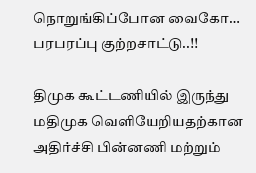நொறுங்கிப்போன வைகோ… பரபரப்பு குற்றசாட்டு..!!

திமுக கூட்டணியில் இருந்து மதிமுக வெளியேறியதற்கான அதிர்ச்சி பின்னணி மற்றும்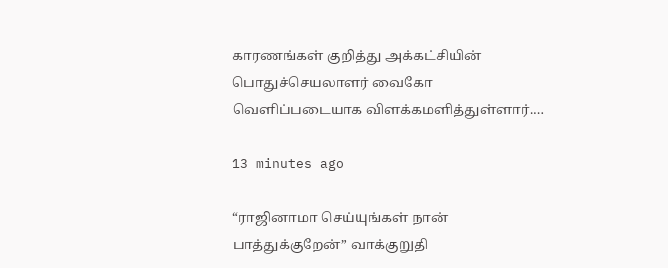காரணங்கள் குறித்து அக்கட்சியின் பொதுச்செயலாளர் வைகோ வெளிப்படையாக விளக்கமளித்துள்ளார்.…

13 minutes ago

“ராஜினாமா செய்யுங்கள் நான் பாத்துக்குறேன்” வாக்குறுதி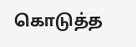கொடுத்த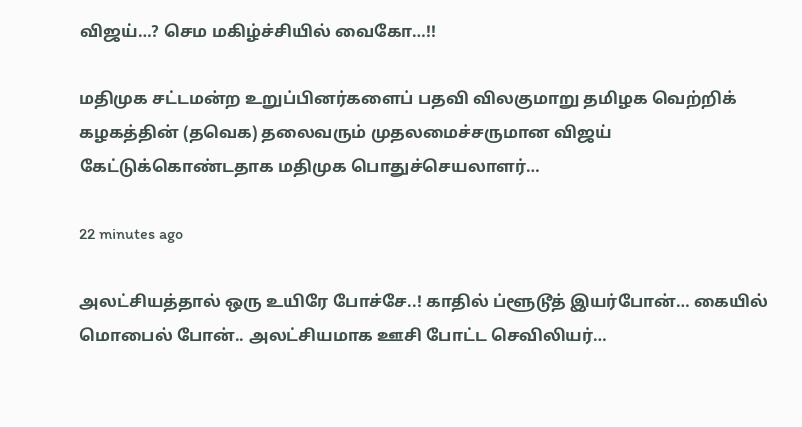விஜய்…? செம மகிழ்ச்சியில் வைகோ…!!

மதிமுக சட்டமன்ற உறுப்பினர்களைப் பதவி விலகுமாறு தமிழக வெற்றிக் கழகத்தின் (தவெக) தலைவரும் முதலமைச்சருமான விஜய் கேட்டுக்கொண்டதாக மதிமுக பொதுச்செயலாளர்…

22 minutes ago

அலட்சியத்தால் ஒரு உயிரே போச்சே..! காதில் ப்ளூடூத் இயர்போன்… கையில் மொபைல் போன்.. அலட்சியமாக ஊசி போட்ட செவிலியர்…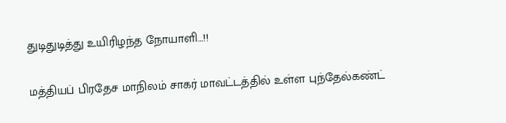துடிதுடித்து உயிரிழந்த நோயாளி…!!

மத்தியப் பிரதேச மாநிலம் சாகர் மாவட்டத்தில் உள்ள புந்தேல்கண்ட்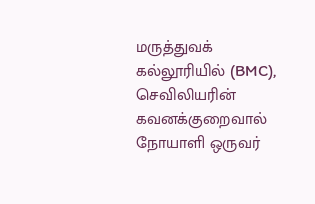மருத்துவக் கல்லூரியில் (BMC), செவிலியரின் கவனக்குறைவால் நோயாளி ஒருவர்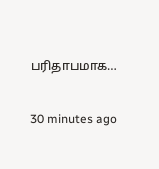பரிதாபமாக…

30 minutes ago